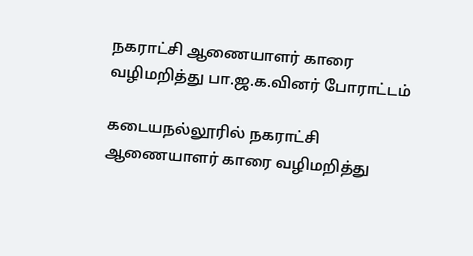நகராட்சி ஆணையாளர் காரை வழிமறித்து பா.ஜ.க.வினர் போராட்டம்

கடையநல்லூரில் நகராட்சி ஆணையாளர் காரை வழிமறித்து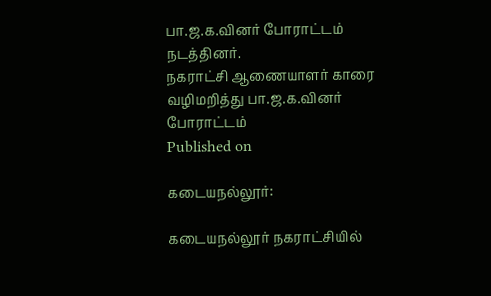பா.ஜ.க.வினர் போராட்டம் நடத்தினர்.
நகராட்சி ஆணையாளர் காரை வழிமறித்து பா.ஜ.க.வினர் போராட்டம்
Published on

கடையநல்லூர்:

கடையநல்லூர் நகராட்சியில்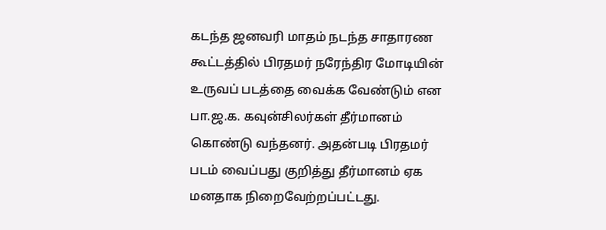கடந்த ஜனவரி மாதம் நடந்த சாதாரண கூட்டத்தில் பிரதமர் நரேந்திர மோடியின் உருவப் படத்தை வைக்க வேண்டும் என பா.ஜ.க. கவுன்சிலர்கள் தீர்மானம் கொண்டு வந்தனர். அதன்படி பிரதமர் படம் வைப்பது குறித்து தீர்மானம் ஏக மனதாக நிறைவேற்றப்பட்டது.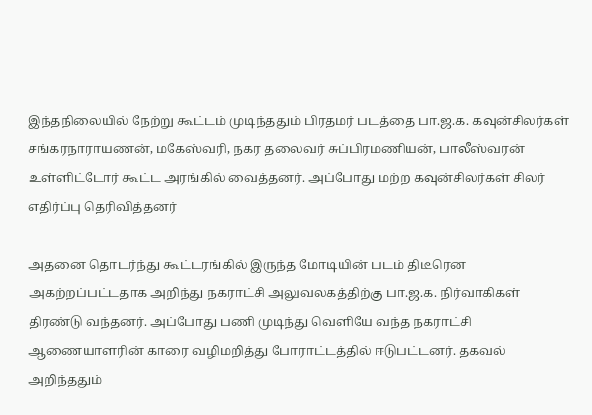இந்தநிலையில் நேற்று கூட்டம் முடிந்ததும் பிரதமர் படத்தை பா.ஜ.க. கவுன்சிலர்கள் சங்கரநாராயணன், மகேஸ்வரி, நகர தலைவர் சுப்பிரமணியன், பாலீஸ்வரன் உள்ளிட்டோர் கூட்ட அரங்கில் வைத்தனர். அப்போது மற்ற கவுன்சிலர்கள் சிலர் எதிர்ப்பு தெரிவித்தனர்

அதனை தொடர்ந்து கூட்டரங்கில் இருந்த மோடியின் படம் திடீரென அகற்றப்பட்டதாக அறிந்து நகராட்சி அலுவலகத்திற்கு பா.ஜ.க. நிர்வாகிகள் திரண்டு வந்தனர். அப்போது பணி முடிந்து வெளியே வந்த நகராட்சி ஆணையாளரின் காரை வழிமறித்து போராட்டத்தில் ஈடுபட்டனர். தகவல் அறிந்ததும்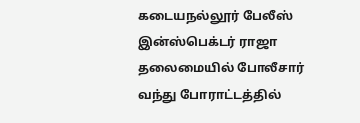கடையநல்லூர் பேலீஸ் இன்ஸ்பெக்டர் ராஜா தலைமையில் போலீசார் வந்து போராட்டத்தில்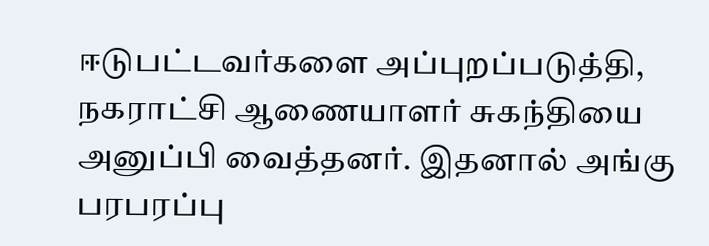ஈடுபட்டவர்களை அப்புறப்படுத்தி, நகராட்சி ஆணையாளர் சுகந்தியை அனுப்பி வைத்தனர். இதனால் அங்கு பரபரப்பு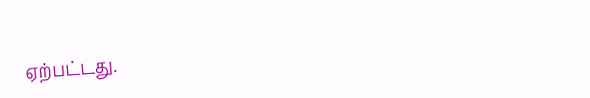ஏற்பட்டது.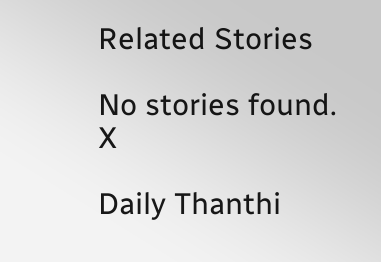Related Stories

No stories found.
X

Daily Thanthi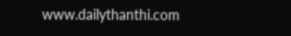www.dailythanthi.com